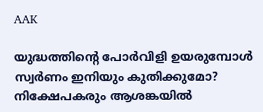AAK

യുദ്ധത്തിന്റെ പോര്‍വിളി ഉയരുമ്പോള്‍ സ്വര്‍ണം ഇനിയും കുതിക്കുമോ? നിക്ഷേപകരും ആശങ്കയില്‍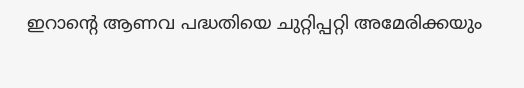ഇറാന്റെ ആണവ പദ്ധതിയെ ചുറ്റിപ്പറ്റി അമേരിക്കയും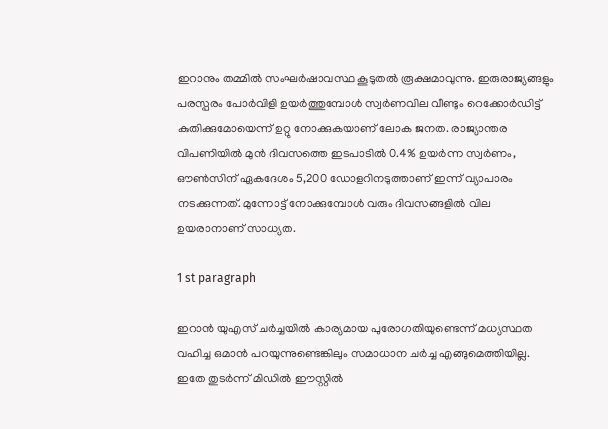ഇറാനും തമ്മില്‍ സംഘര്‍ഷാവസ്ഥ കൂടുതല്‍ രൂക്ഷമാവുന്നു. ഇരുരാജ്യങ്ങളും പരസ്പരം പോര്‍വിളി ഉയര്‍ത്തുമ്പോള്‍ സ്വര്‍ണവില വീണ്ടും റെക്കോര്‍ഡിട്ട് കുതിക്കുമോയെന്ന് ഉറ്റു നോക്കുകയാണ് ലോക ജനത. രാജ്യാന്തര വിപണിയില്‍ മുന്‍ ദിവസത്തെ ഇടപാടില്‍ 0.4% ഉയര്‍ന്ന സ്വര്‍ണം, ഔണ്‍സിന് ഏകദേശം 5,200 ഡോളറിനടുത്താണ് ഇന്ന് വ്യാപാരം നടക്കുന്നത്. മുന്നോട്ട് നോക്കുമ്പോള്‍ വരും ദിവസങ്ങളില്‍ വില ഉയരാനാണ് സാധ്യത.

1 st paragraph

ഇറാന്‍ യുഎസ് ചര്‍ച്ചയില്‍ കാര്യമായ പുരോഗതിയുണ്ടെന്ന് മധ്യസ്ഥത വഹിച്ച ഒമാന്‍ പറയുന്നുണ്ടെങ്കിലും സമാധാന ചര്‍ച്ച എങ്ങുമെത്തിയില്ല. ഇതേ തുടര്‍ന്ന് മിഡില്‍ ഈസ്റ്റില്‍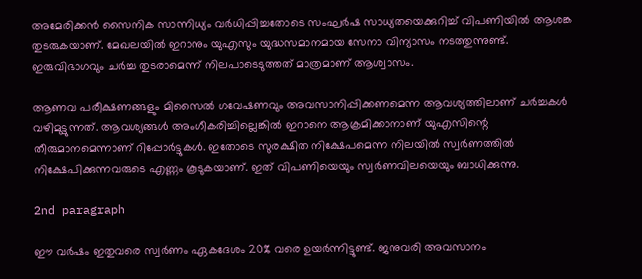അമേരിക്കന്‍ സൈനിക സാന്നിധ്യം വര്‍ധിപ്പിച്ചതോടെ സംഘര്‍ഷ സാധ്യതയെക്കുറിച്ച് വിപണിയില്‍ ആശങ്ക തുടരുകയാണ്. മേഖലയില്‍ ഇറാനും യുഎസും യുദ്ധസമാനമായ സേനാ വിന്യാസം നടത്തുന്നുണ്ട്. ഇരുവിഭാഗവും ചര്‍ച്ച തുടരാമെന്ന് നിലപാടെടുത്തത് മാത്രമാണ് ആശ്വാസം.

ആണവ പരീക്ഷണങ്ങളും മിസൈല്‍ ഗവേഷണവും അവസാനിപ്പിക്കണമെന്ന ആവശ്യത്തിലാണ് ചര്‍ച്ചകള്‍ വഴിമുട്ടുന്നത്. ആവശ്യങ്ങള്‍ അംഗീകരിച്ചില്ലെങ്കില്‍ ഇറാനെ ആക്രമിക്കാനാണ് യുഎസിന്റെ തീരുമാനമെന്നാണ് റിപ്പോര്‍ട്ടുകള്‍. ഇതോടെ സുരക്ഷിത നിക്ഷേപമെന്ന നിലയില്‍ സ്വര്‍ണത്തില്‍ നിക്ഷേപിക്കുന്നവരുടെ എണ്ണം കൂടുകയാണ്. ഇത് വിപണിയെയും സ്വര്‍ണവിലയെയും ബാധിക്കുന്നു.

2nd paragraph

ഈ വര്‍ഷം ഇതുവരെ സ്വര്‍ണം ഏകദേശം 20% വരെ ഉയര്‍ന്നിട്ടുണ്ട്. ജനുവരി അവസാനം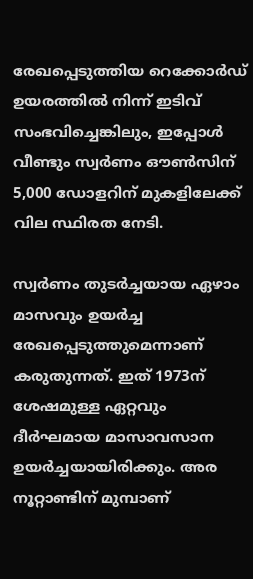രേഖപ്പെടുത്തിയ റെക്കോര്‍ഡ് ഉയരത്തില്‍ നിന്ന് ഇടിവ് സംഭവിച്ചെങ്കിലും, ഇപ്പോള്‍ വീണ്ടും സ്വര്‍ണം ഔണ്‍സിന് 5,000 ഡോളറിന് മുകളിലേക്ക് വില സ്ഥിരത നേടി.

സ്വര്‍ണം തുടര്‍ച്ചയായ ഏഴാം മാസവും ഉയര്‍ച്ച രേഖപ്പെടുത്തുമെന്നാണ് കരുതുന്നത്. ഇത് 1973ന് ശേഷമുള്ള ഏറ്റവും ദീര്‍ഘമായ മാസാവസാന ഉയര്‍ച്ചയായിരിക്കും. അര നൂറ്റാണ്ടിന് മുമ്പാണ്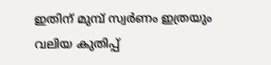ഇതിന് മുമ്പ് സ്വര്‍ണം ഇത്രയും വലിയ കുതിപ്പ്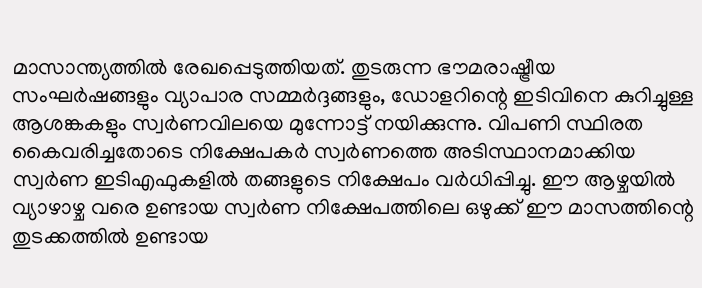മാസാന്ത്യത്തില്‍ രേഖപ്പെടുത്തിയത്. തുടരുന്ന ഭൗമരാഷ്ട്രീയ സംഘര്‍ഷങ്ങളും വ്യാപാര സമ്മര്‍ദ്ദങ്ങളും, ഡോളറിന്റെ ഇടിവിനെ കുറിച്ചുള്ള ആശങ്കകളും സ്വര്‍ണവിലയെ മുന്നോട്ട് നയിക്കുന്നു. വിപണി സ്ഥിരത കൈവരിച്ചതോടെ നിക്ഷേപകര്‍ സ്വര്‍ണത്തെ അടിസ്ഥാനമാക്കിയ സ്വര്‍ണ ഇടിഎഫുകളില്‍ തങ്ങളുടെ നിക്ഷേപം വര്‍ധിപ്പിച്ചു. ഈ ആഴ്ചയില്‍ വ്യാഴാഴ്ച വരെ ഉണ്ടായ സ്വര്‍ണ നിക്ഷേപത്തിലെ ഒഴുക്ക് ഈ മാസത്തിന്റെ തുടക്കത്തില്‍ ഉണ്ടായ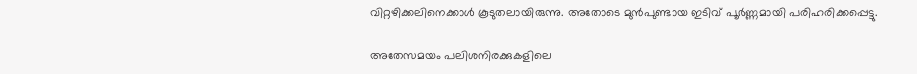വിറ്റഴിക്കലിനെക്കാള്‍ കൂടുതലായിരുന്നു. അതോടെ മുന്‍പുണ്ടായ ഇടിവ് പൂര്‍ണ്ണമായി പരിഹരിക്കപ്പെട്ടു.

അതേസമയം പലിശനിരക്കുകളിലെ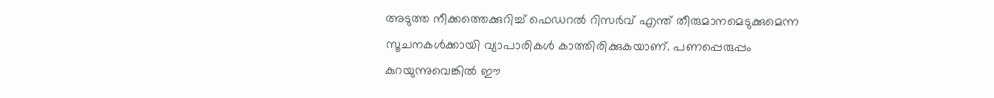അടുത്ത നീക്കത്തെക്കുറിച്ച് ഫെഡറല്‍ റിസര്‍വ് എന്ത് തീരുമാനമെടുക്കുമെന്ന സൂചനകള്‍ക്കായി വ്യാപാരികള്‍ കാത്തിരിക്കുകയാണ്. പണപ്പെരുപ്പം കുറയുന്നുവെങ്കില്‍ ഈ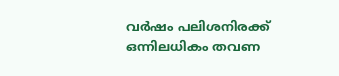വര്‍ഷം പലിശനിരക്ക് ഒന്നിലധികം തവണ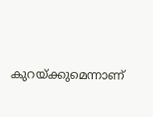കുറയ്ക്കുമെന്നാണ്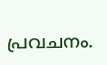പ്രവചനം.